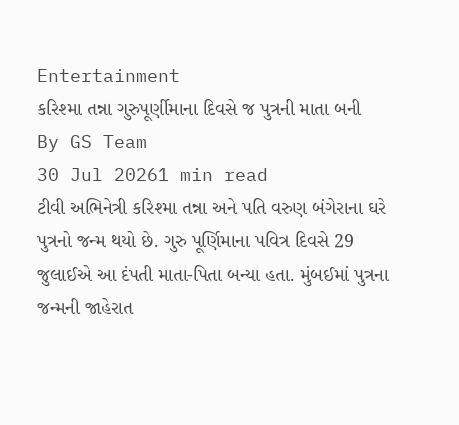Entertainment
કરિશ્મા તન્ના ગુરુપૂર્ણીમાના દિવસે જ પુત્રની માતા બની
By GS Team
30 Jul 20261 min read
ટીવી અભિનેત્રી કરિશ્મા તન્ના અને પતિ વરુણ બંગેરાના ઘરે પુત્રનો જન્મ થયો છે. ગુરુ પૂર્ણિમાના પવિત્ર દિવસે 29 જુલાઈએ આ દંપતી માતા-પિતા બન્યા હતા. મુંબઈમાં પુત્રના જન્મની જાહેરાત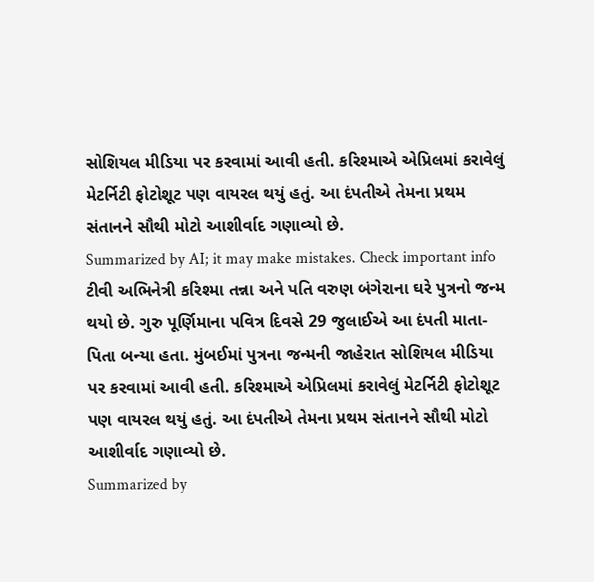સોશિયલ મીડિયા પર કરવામાં આવી હતી. કરિશ્માએ એપ્રિલમાં કરાવેલું મેટર્નિટી ફોટોશૂટ પણ વાયરલ થયું હતું. આ દંપતીએ તેમના પ્રથમ સંતાનને સૌથી મોટો આશીર્વાદ ગણાવ્યો છે.
Summarized by AI; it may make mistakes. Check important info
ટીવી અભિનેત્રી કરિશ્મા તન્ના અને પતિ વરુણ બંગેરાના ઘરે પુત્રનો જન્મ થયો છે. ગુરુ પૂર્ણિમાના પવિત્ર દિવસે 29 જુલાઈએ આ દંપતી માતા-પિતા બન્યા હતા. મુંબઈમાં પુત્રના જન્મની જાહેરાત સોશિયલ મીડિયા પર કરવામાં આવી હતી. કરિશ્માએ એપ્રિલમાં કરાવેલું મેટર્નિટી ફોટોશૂટ પણ વાયરલ થયું હતું. આ દંપતીએ તેમના પ્રથમ સંતાનને સૌથી મોટો આશીર્વાદ ગણાવ્યો છે.
Summarized by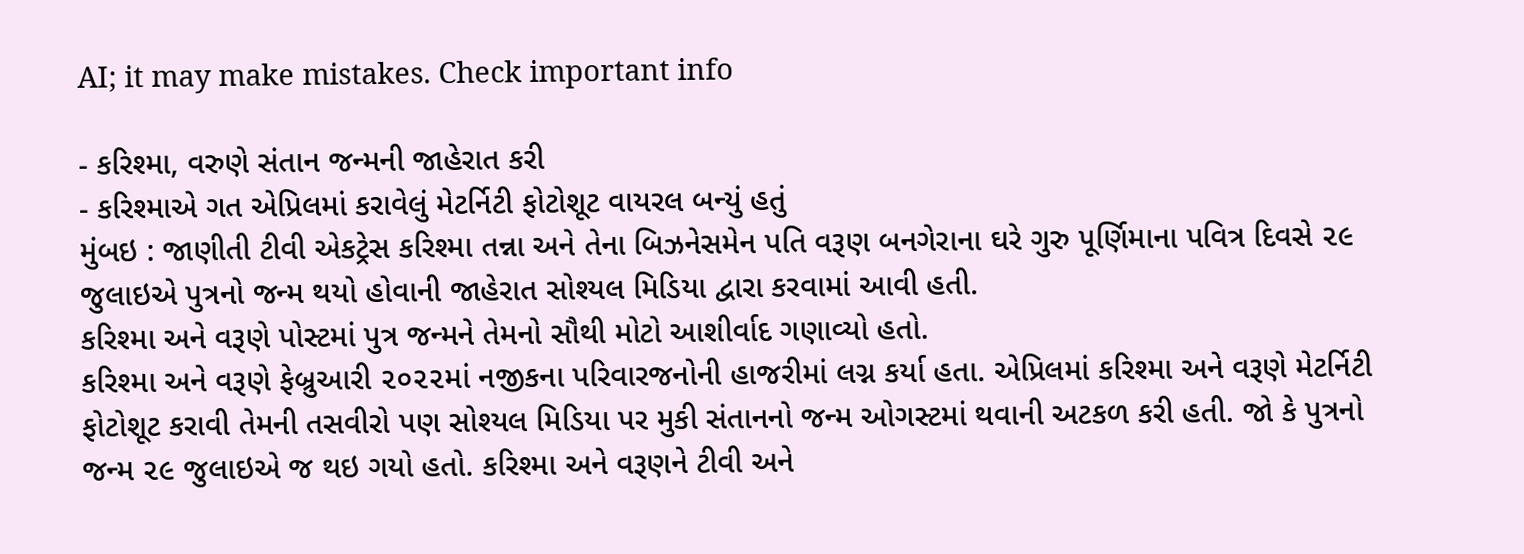AI; it may make mistakes. Check important info

- કરિશ્મા, વરુણે સંતાન જન્મની જાહેરાત કરી
- કરિશ્માએ ગત એપ્રિલમાં કરાવેલું મેટર્નિટી ફોટોશૂટ વાયરલ બન્યું હતું
મુંબઇ : જાણીતી ટીવી એકટ્રેસ કરિશ્મા તન્ના અને તેના બિઝનેસમેન પતિ વરૂણ બનગેરાના ઘરે ગુરુ પૂર્ણિમાના પવિત્ર દિવસે ૨૯ જુલાઇએ પુત્રનો જન્મ થયો હોવાની જાહેરાત સોશ્યલ મિડિયા દ્વારા કરવામાં આવી હતી.
કરિશ્મા અને વરૂણે પોસ્ટમાં પુત્ર જન્મને તેમનો સૌથી મોટો આશીર્વાદ ગણાવ્યો હતો.
કરિશ્મા અને વરૂણે ફેબ્રુઆરી ૨૦૨૨માં નજીકના પરિવારજનોની હાજરીમાં લગ્ન કર્યા હતા. એપ્રિલમાં કરિશ્મા અને વરૂણે મેટર્નિટી ફોટોશૂટ કરાવી તેમની તસવીરો પણ સોશ્યલ મિડિયા પર મુકી સંતાનનો જન્મ ઓગસ્ટમાં થવાની અટકળ કરી હતી. જો કે પુત્રનો જન્મ ૨૯ જુલાઇએ જ થઇ ગયો હતો. કરિશ્મા અને વરૂણને ટીવી અને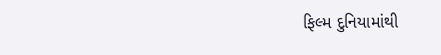ફિલ્મ દુનિયામાંથી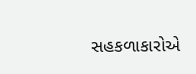સહકળાકારોએ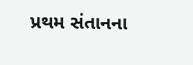પ્રથમ સંતાનના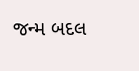જન્મ બદલ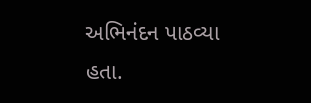અભિનંદન પાઠવ્યા હતા.